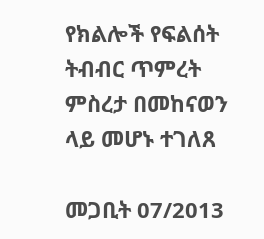የክልሎች የፍልሰት ትብብር ጥምረት ምስረታ በመከናወን ላይ መሆኑ ተገለጸ

መጋቢት 07/2013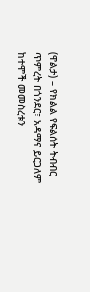(ዋልታ) – የክልል የፍልሰት ትብብር ጥምረት በጎንደር፣ አዳማና ይርጋለም ከተሞች መመስረቱን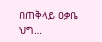በጠቅላይ ዐቃቤ ህግ…